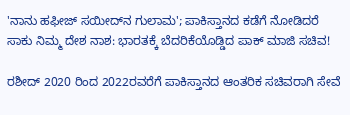'ನಾನು ಹಫೀಜ್ ಸಯೀದ್‌ನ ಗುಲಾಮ'; ಪಾಕಿಸ್ತಾನದ ಕಡೆಗೆ ನೋಡಿದರೆ ಸಾಕು ನಿಮ್ಮ ದೇಶ ನಾಶ: ಭಾರತಕ್ಕೆ ಬೆದರಿಕೆಯೊಡ್ಡಿದ ಪಾಕ್ ಮಾಜಿ ಸಚಿವ!

ರಶೀದ್ 2020 ರಿಂದ 2022ರವರೆಗೆ ಪಾಕಿಸ್ತಾನದ ಆಂತರಿಕ ಸಚಿವರಾಗಿ ಸೇವೆ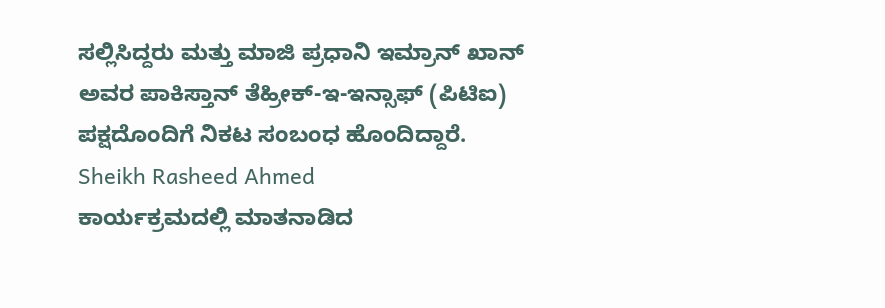ಸಲ್ಲಿಸಿದ್ದರು ಮತ್ತು ಮಾಜಿ ಪ್ರಧಾನಿ ಇಮ್ರಾನ್ ಖಾನ್ ಅವರ ಪಾಕಿಸ್ತಾನ್ ತೆಹ್ರೀಕ್-ಇ-ಇನ್ಸಾಫ್ (ಪಿಟಿಐ) ಪಕ್ಷದೊಂದಿಗೆ ನಿಕಟ ಸಂಬಂಧ ಹೊಂದಿದ್ದಾರೆ.
Sheikh Rasheed Ahmed
ಕಾರ್ಯಕ್ರಮದಲ್ಲಿ ಮಾತನಾಡಿದ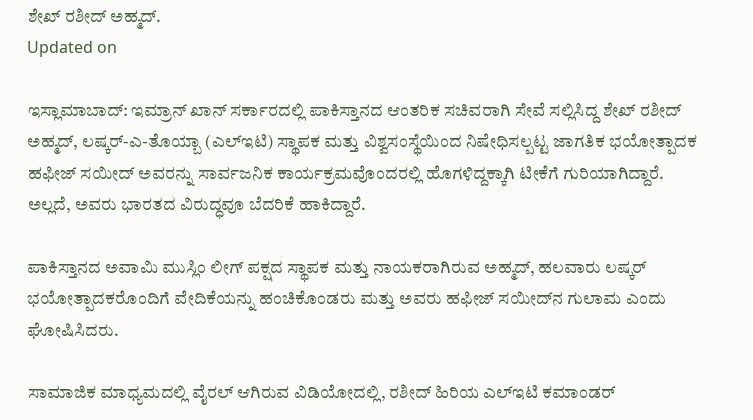ಶೇಖ್ ರಶೀದ್ ಅಹ್ಮದ್.
Updated on

ಇಸ್ಲಾಮಾಬಾದ್: ಇಮ್ರಾನ್ ಖಾನ್ ಸರ್ಕಾರದಲ್ಲಿ ಪಾಕಿಸ್ತಾನದ ಆಂತರಿಕ ಸಚಿವರಾಗಿ ಸೇವೆ ಸಲ್ಲಿಸಿದ್ದ ಶೇಖ್ ರಶೀದ್ ಅಹ್ಮದ್, ಲಷ್ಕರ್-ಎ-ತೊಯ್ಬಾ (ಎಲ್‌ಇಟಿ) ಸ್ಥಾಪಕ ಮತ್ತು ವಿಶ್ವಸಂಸ್ಥೆಯಿಂದ ನಿಷೇಧಿಸಲ್ಪಟ್ಟ ಜಾಗತಿಕ ಭಯೋತ್ಪಾದಕ ಹಫೀಜ್ ಸಯೀದ್ ಅವರನ್ನು ಸಾರ್ವಜನಿಕ ಕಾರ್ಯಕ್ರಮವೊಂದರಲ್ಲಿ ಹೊಗಳಿದ್ದಕ್ಕಾಗಿ ಟೀಕೆಗೆ ಗುರಿಯಾಗಿದ್ದಾರೆ. ಅಲ್ಲದೆ, ಅವರು ಭಾರತದ ವಿರುದ್ಧವೂ ಬೆದರಿಕೆ ಹಾಕಿದ್ದಾರೆ.

ಪಾಕಿಸ್ತಾನದ ಅವಾಮಿ ಮುಸ್ಲಿಂ ಲೀಗ್ ಪಕ್ಷದ ಸ್ಥಾಪಕ ಮತ್ತು ನಾಯಕರಾಗಿರುವ ಅಹ್ಮದ್, ಹಲವಾರು ಲಷ್ಕರ್ ಭಯೋತ್ಪಾದಕರೊಂದಿಗೆ ವೇದಿಕೆಯನ್ನು ಹಂಚಿಕೊಂಡರು ಮತ್ತು ಅವರು ಹಫೀಜ್ ಸಯೀದ್‌ನ ಗುಲಾಮ ಎಂದು ಘೋಷಿಸಿದರು.

ಸಾಮಾಜಿಕ ಮಾಧ್ಯಮದಲ್ಲಿ ವೈರಲ್ ಆಗಿರುವ ವಿಡಿಯೋದಲ್ಲಿ, ರಶೀದ್ ಹಿರಿಯ ಎಲ್‌ಇಟಿ ಕಮಾಂಡರ್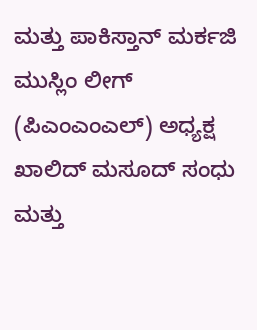ಮತ್ತು ಪಾಕಿಸ್ತಾನ್ ಮರ್ಕಜಿ ಮುಸ್ಲಿಂ ಲೀಗ್ (ಪಿಎಂಎಂಎಲ್) ಅಧ್ಯಕ್ಷ ಖಾಲಿದ್ ಮಸೂದ್ ಸಂಧು ಮತ್ತು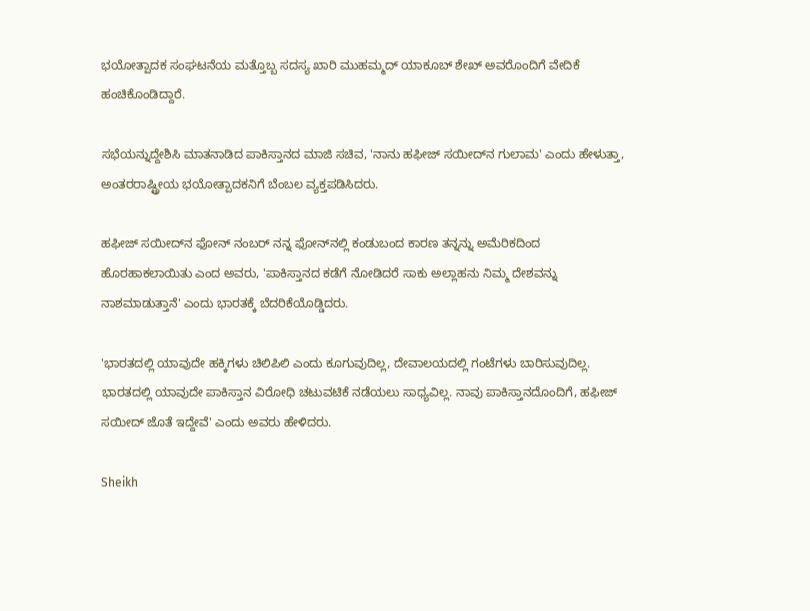ಭಯೋತ್ಪಾದಕ ಸಂಘಟನೆಯ ಮತ್ತೊಬ್ಬ ಸದಸ್ಯ ಖಾರಿ ಮುಹಮ್ಮದ್ ಯಾಕೂಬ್ ಶೇಖ್ ಅವರೊಂದಿಗೆ ವೇದಿಕೆ ಹಂಚಿಕೊಂಡಿದ್ದಾರೆ.

ಸಭೆಯನ್ನುದ್ದೇಶಿಸಿ ಮಾತನಾಡಿದ ಪಾಕಿಸ್ತಾನದ ಮಾಜಿ ಸಚಿವ, 'ನಾನು ಹಫೀಜ್ ಸಯೀದ್‌ನ ಗುಲಾಮ' ಎಂದು ಹೇಳುತ್ತಾ, ಅಂತರರಾಷ್ಟ್ರೀಯ ಭಯೋತ್ಪಾದಕನಿಗೆ ಬೆಂಬಲ ವ್ಯಕ್ತಪಡಿಸಿದರು.

ಹಫೀಜ್ ಸಯೀದ್‌ನ ಫೋನ್ ನಂಬರ್ ನನ್ನ ಫೋನ್‌ನಲ್ಲಿ ಕಂಡುಬಂದ ಕಾರಣ ತನ್ನನ್ನು ಅಮೆರಿಕದಿಂದ ಹೊರಹಾಕಲಾಯಿತು ಎಂದ ಅವರು, 'ಪಾಕಿಸ್ತಾನದ ಕಡೆಗೆ ನೋಡಿದರೆ ಸಾಕು ಅಲ್ಲಾಹನು ನಿಮ್ಮ ದೇಶವನ್ನು ನಾಶಮಾಡುತ್ತಾನೆ' ಎಂದು ಭಾರತಕ್ಕೆ ಬೆದರಿಕೆಯೊಡ್ಡಿದರು.

'ಭಾರತದಲ್ಲಿ ಯಾವುದೇ ಹಕ್ಕಿಗಳು ಚಿಲಿಪಿಲಿ ಎಂದು ಕೂಗುವುದಿಲ್ಲ, ದೇವಾಲಯದಲ್ಲಿ ಗಂಟೆಗಳು ಬಾರಿಸುವುದಿಲ್ಲ. ಭಾರತದಲ್ಲಿ ಯಾವುದೇ ಪಾಕಿಸ್ತಾನ ವಿರೋಧಿ ಚಟುವಟಿಕೆ ನಡೆಯಲು ಸಾಧ್ಯವಿಲ್ಲ. ನಾವು ಪಾಕಿಸ್ತಾನದೊಂದಿಗೆ, ಹಫೀಜ್ ಸಯೀದ್ ಜೊತೆ ಇದ್ದೇವೆ' ಎಂದು ಅವರು ಹೇಳಿದರು.

Sheikh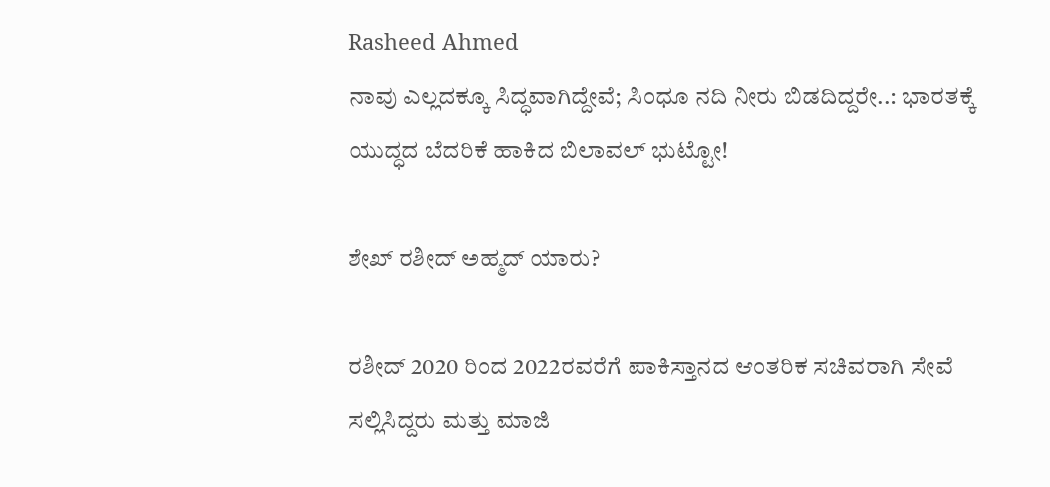Rasheed Ahmed
ನಾವು ಎಲ್ಲದಕ್ಕೂ ಸಿದ್ಧವಾಗಿದ್ದೇವೆ; ಸಿಂಧೂ ನದಿ ನೀರು ಬಿಡದಿದ್ದರೇ..: ಭಾರತಕ್ಕೆ ಯುದ್ಧದ ಬೆದರಿಕೆ ಹಾಕಿದ ಬಿಲಾವಲ್ ಭುಟ್ಟೋ!

ಶೇಖ್ ರಶೀದ್ ಅಹ್ಮದ್ ಯಾರು?

ರಶೀದ್ 2020 ರಿಂದ 2022ರವರೆಗೆ ಪಾಕಿಸ್ತಾನದ ಆಂತರಿಕ ಸಚಿವರಾಗಿ ಸೇವೆ ಸಲ್ಲಿಸಿದ್ದರು ಮತ್ತು ಮಾಜಿ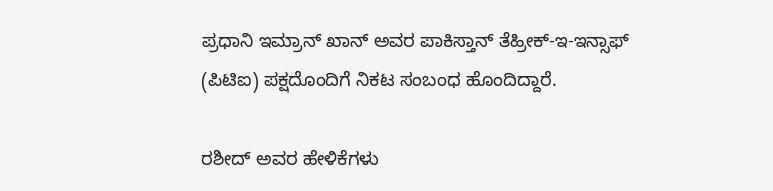ಪ್ರಧಾನಿ ಇಮ್ರಾನ್ ಖಾನ್ ಅವರ ಪಾಕಿಸ್ತಾನ್ ತೆಹ್ರೀಕ್-ಇ-ಇನ್ಸಾಫ್ (ಪಿಟಿಐ) ಪಕ್ಷದೊಂದಿಗೆ ನಿಕಟ ಸಂಬಂಧ ಹೊಂದಿದ್ದಾರೆ.

ರಶೀದ್ ಅವರ ಹೇಳಿಕೆಗಳು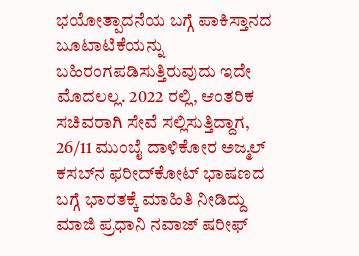ಭಯೋತ್ಪಾದನೆಯ ಬಗ್ಗೆ ಪಾಕಿಸ್ತಾನದ ಬೂಟಾಟಿಕೆಯನ್ನು ಬಹಿರಂಗಪಡಿಸುತ್ತಿರುವುದು ಇದೇ ಮೊದಲಲ್ಲ. 2022 ರಲ್ಲಿ, ಆಂತರಿಕ ಸಚಿವರಾಗಿ ಸೇವೆ ಸಲ್ಲಿಸುತ್ತಿದ್ದಾಗ, 26/11 ಮುಂಬೈ ದಾಳಿಕೋರ ಅಜ್ಮಲ್ ಕಸಬ್‌ನ ಫರೀದ್‌ಕೋಟ್ ಭಾಷಣದ ಬಗ್ಗೆ ಭಾರತಕ್ಕೆ ಮಾಹಿತಿ ನೀಡಿದ್ದು ಮಾಜಿ ಪ್ರಧಾನಿ ನವಾಜ್ ಷರೀಫ್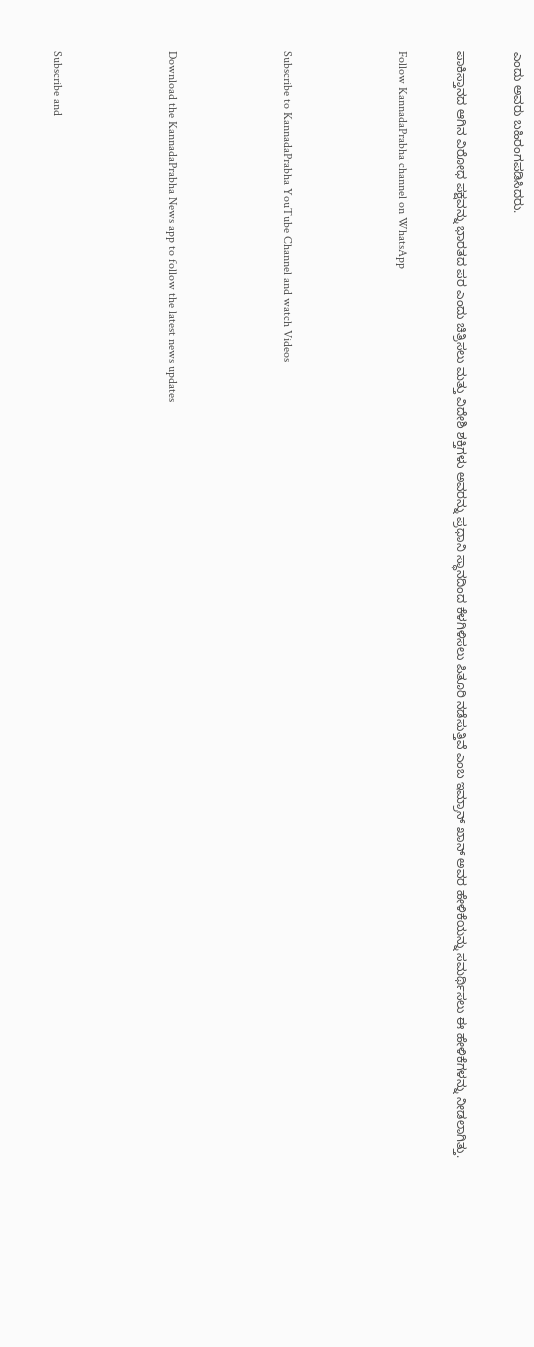ಎಂದು ಅವರು ಬಹಿರಂಗಪಡಿಸಿದರು.

ಪಾಕಿಸ್ತಾನದ ಆಗಿನ ವಿರೋಧ ಪಕ್ಷವನ್ನು ಭಾರತದ ಪರ ಎಂದು ಚಿತ್ರಿಸಲು ಮತ್ತು ವಿದೇಶಿ ಶಕ್ತಿಗಳು ಅವರನ್ನು ಪ್ರಧಾನಿ ಸ್ಥಾನದಿಂದ ಕೆಳಗಿಳಿಸಲು ಪಿತೂರಿ ನಡೆಸುತ್ತಿವೆ ಎಂಬ ಇಮ್ರಾನ್ ಖಾನ್ ಅವರ ಹೇಳಿಕೆಯನ್ನು ಸಮರ್ಥಿಸಲು ಈ ಹೇಳಿಕೆಗಳನ್ನು ನೀಡಲಾಗಿತ್ತು.

Follow KannadaPrabha channel on WhatsApp



Subscribe to KannadaPrabha YouTube Channel and watch Videos



Download the KannadaPrabha News app to follow the latest news updates



Subscribe and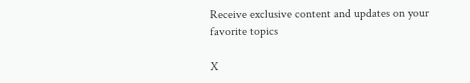Receive exclusive content and updates on your favorite topics

X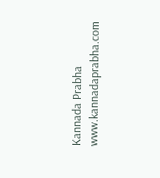Kannada Prabha
www.kannadaprabha.com